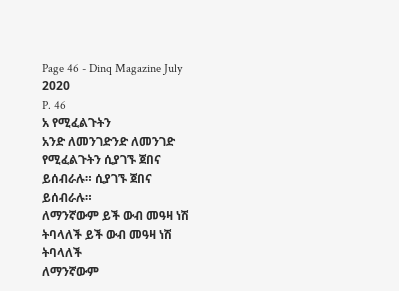Page 46 - Dinq Magazine July 2020
P. 46
አ የሚፈልጉትን
አንድ ለመንገድንድ ለመንገድ
የሚፈልጉትን ሲያገኙ ጀበና ይሰብራሉ። ሲያገኙ ጀበና ይሰብራሉ።
ለማንኛውም ይች ውብ መዓዛ ነሽ ትባላለች ይች ውብ መዓዛ ነሽ ትባላለች
ለማንኛውም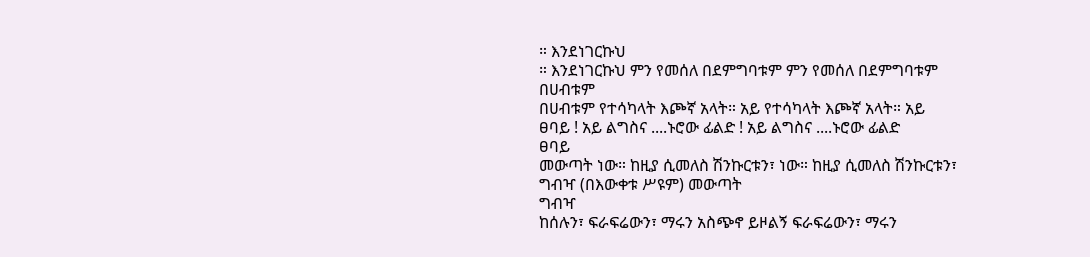። እንደነገርኩህ
። እንደነገርኩህ ምን የመሰለ በደምግባቱም ምን የመሰለ በደምግባቱም
በሀብቱም
በሀብቱም የተሳካላት እጮኛ አላት። አይ የተሳካላት እጮኛ አላት። አይ
ፀባይ ! አይ ልግስና ....ኑሮው ፊልድ ! አይ ልግስና ....ኑሮው ፊልድ
ፀባይ
መውጣት ነው። ከዚያ ሲመለስ ሽንኩርቱን፣ ነው። ከዚያ ሲመለስ ሽንኩርቱን፣
ግብዣ (በእውቀቱ ሥዩም) መውጣት
ግብዣ
ከሰሉን፣ ፍራፍሬውን፣ ማሩን አስጭኖ ይዞልኝ ፍራፍሬውን፣ ማሩን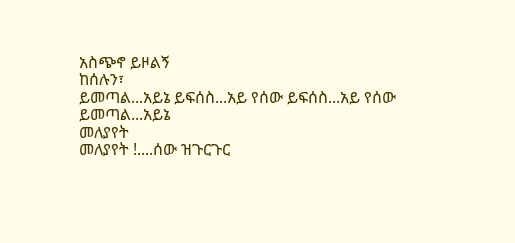አስጭኖ ይዞልኝ
ከሰሉን፣
ይመጣል...አይኔ ይፍሰስ...አይ የሰው ይፍሰስ...አይ የሰው
ይመጣል...አይኔ
መለያየት
መለያየት !....ሰው ዝጉርጉር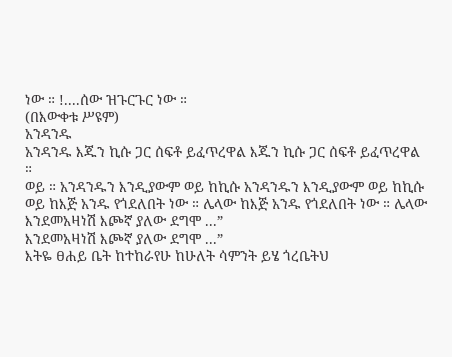ነው ። !....ሰው ዝጉርጉር ነው ።
(በእውቀቱ ሥዩም)
አንዳንዱ
አንዳንዱ እጁን ኪሱ ጋር ሰፍቶ ይፈጥረዋል እጁን ኪሱ ጋር ሰፍቶ ይፈጥረዋል
።
ወይ ። አንዳንዱን እንዲያውም ወይ ከኪሱ አንዳንዱን እንዲያውም ወይ ከኪሱ
ወይ ከእጅ አንዱ የጎደለበት ነው ። ሌላው ከእጅ አንዱ የጎደለበት ነው ። ሌላው
እንደመአዛነሽ እጮኛ ያለው ደግሞ ...”
እንደመአዛነሽ እጮኛ ያለው ደግሞ ...”
እትዬ ፀሐይ ቤት ከተከራየሁ ከሁለት ሳምንት ይሄ ጎረቤትህ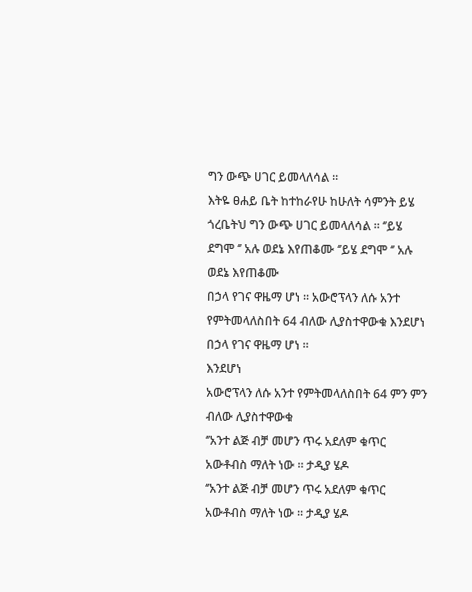ግን ውጭ ሀገር ይመላለሳል ።
እትዬ ፀሐይ ቤት ከተከራየሁ ከሁለት ሳምንት ይሄ ጎረቤትህ ግን ውጭ ሀገር ይመላለሳል ። ‘’ይሄ ደግሞ ‘’ አሉ ወደኔ እየጠቆሙ ‘’ይሄ ደግሞ ‘’ አሉ ወደኔ እየጠቆሙ
በኃላ የገና ዋዜማ ሆነ ። አውሮፕላን ለሱ አንተ የምትመላለስበት 64 ብለው ሊያስተዋውቁ እንደሆነ
በኃላ የገና ዋዜማ ሆነ ።
እንደሆነ
አውሮፕላን ለሱ አንተ የምትመላለስበት 64 ምን ምን
ብለው ሊያስተዋውቁ
‘’አንተ ልጅ ብቻ መሆን ጥሩ አደለም ቁጥር አውቶብስ ማለት ነው ። ታዲያ ሄዶ
‘’አንተ ልጅ ብቻ መሆን ጥሩ አደለም ቁጥር አውቶብስ ማለት ነው ። ታዲያ ሄዶ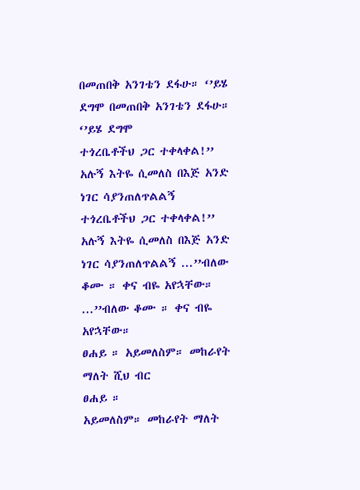በመጠበቅ አንገቴን ደፋሁ። ‘’ይሄ ደግሞ በመጠበቅ አንገቴን ደፋሁ። ‘’ይሄ ደግሞ
ተጎረቤቶችህ ጋር ተቀላቀል!’’ አሉኝ እትዬ ሲመለስ በእጅ አንድ ነገር ሳያንጠለጥልልኝ
ተጎረቤቶችህ ጋር ተቀላቀል!’’ አሉኝ እትዬ ሲመለስ በእጅ አንድ ነገር ሳያንጠለጥልልኝ ...’’ብለው ቆሙ ። ቀና ብዬ አየኋቸው። ...’’ብለው ቆሙ ። ቀና ብዬ አየኋቸው።
ፀሐይ ። አይመለስም። መከራየት ማለት ሺህ ብር
ፀሐይ ።
አይመለስም። መከራየት ማለት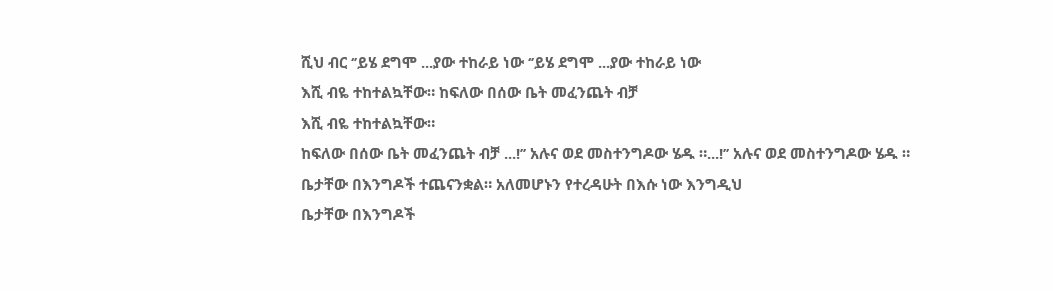ሺህ ብር ‘’ይሄ ደግሞ ...ያው ተከራይ ነው ‘’ይሄ ደግሞ ...ያው ተከራይ ነው
እሺ ብዬ ተከተልኳቸው። ከፍለው በሰው ቤት መፈንጨት ብቻ
እሺ ብዬ ተከተልኳቸው።
ከፍለው በሰው ቤት መፈንጨት ብቻ ...!’’ አሉና ወደ መስተንግዶው ሄዱ ።...!’’ አሉና ወደ መስተንግዶው ሄዱ ።
ቤታቸው በእንግዶች ተጨናንቋል። አለመሆኑን የተረዳሁት በእሱ ነው እንግዲህ
ቤታቸው በእንግዶች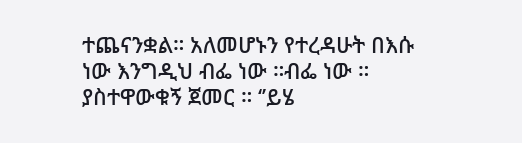ተጨናንቋል። አለመሆኑን የተረዳሁት በእሱ ነው እንግዲህ ብፌ ነው ።ብፌ ነው ።
ያስተዋውቁኝ ጀመር ። ‘’ይሄ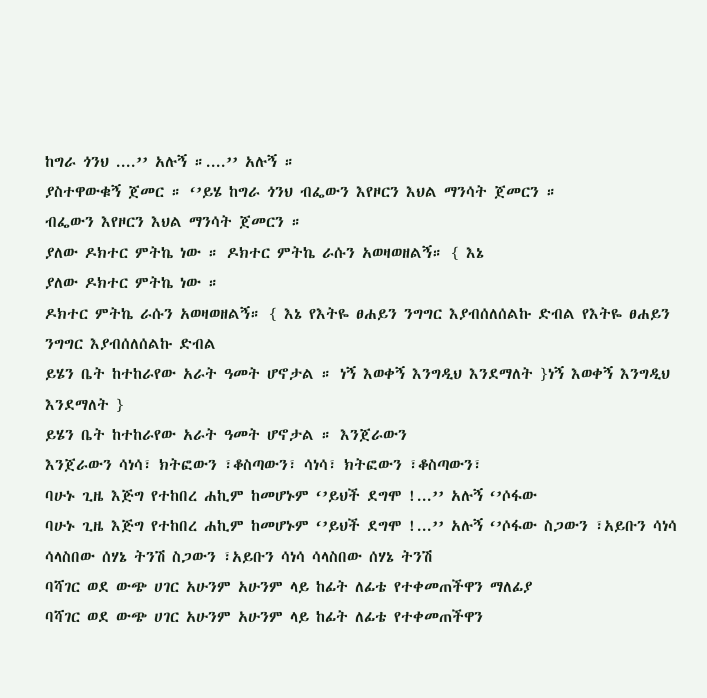ከግራ ጎንህ ....’’ አሉኝ ።....’’ አሉኝ ።
ያስተዋውቁኝ ጀመር ። ‘’ይሄ ከግራ ጎንህ ብፌውን እየዞርን እህል ማንሳት ጀመርን ።
ብፌውን እየዞርን እህል ማንሳት ጀመርን ።
ያለው ዶክተር ምትኬ ነው ። ዶክተር ምትኬ ራሱን አወዛወዘልኝ። { እኔ
ያለው ዶክተር ምትኬ ነው ።
ዶክተር ምትኬ ራሱን አወዛወዘልኝ። { እኔ የእትዬ ፀሐይን ንግግር እያብሰለሰልኩ ድብል የእትዬ ፀሐይን ንግግር እያብሰለሰልኩ ድብል
ይሄን ቤት ከተከራየው አራት ዓመት ሆኖታል ። ነኝ እወቀኝ እንግዲህ እንደማለት }ነኝ እወቀኝ እንግዲህ እንደማለት }
ይሄን ቤት ከተከራየው አራት ዓመት ሆኖታል ። እንጀራውን
እንጀራውን ሳነሳ፣ ክትፎውን ፣ቆስጣውን፣ ሳነሳ፣ ክትፎውን ፣ቆስጣውን፣
ባሁኑ ጊዜ እጅግ የተከበረ ሐኪም ከመሆኑም ‘’ይህች ደግሞ !...’’ አሉኝ ‘’ሶፋው
ባሁኑ ጊዜ እጅግ የተከበረ ሐኪም ከመሆኑም ‘’ይህች ደግሞ !...’’ አሉኝ ‘’ሶፋው ስጋውን ፣አይቡን ሳነሳ ሳላስበው ሰሃኔ ትንሽ ስጋውን ፣አይቡን ሳነሳ ሳላስበው ሰሃኔ ትንሽ
ባሻገር ወደ ውጭ ሀገር አሁንም አሁንም ላይ ከፊት ለፊቴ የተቀመጠችዋን ማለፊያ
ባሻገር ወደ ውጭ ሀገር አሁንም አሁንም ላይ ከፊት ለፊቴ የተቀመጠችዋን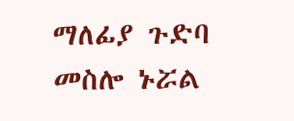ማለፊያ ጉድባ መስሎ ኑሯል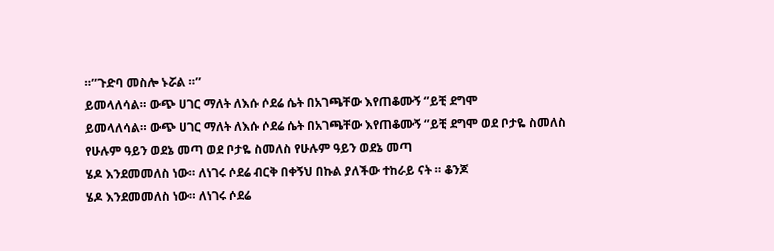።’’ጉድባ መስሎ ኑሯል ።’’
ይመላለሳል። ውጭ ሀገር ማለት ለእሱ ሶደሬ ሴት በአገጫቸው እየጠቆሙኝ ‘’ይቺ ደግሞ
ይመላለሳል። ውጭ ሀገር ማለት ለእሱ ሶደሬ ሴት በአገጫቸው እየጠቆሙኝ ‘’ይቺ ደግሞ ወደ ቦታዬ ስመለስ የሁሉም ዓይን ወደኔ መጣ ወደ ቦታዬ ስመለስ የሁሉም ዓይን ወደኔ መጣ
ሄዶ እንደመመለስ ነው። ለነገሩ ሶደሬ ብርቅ በቀኝህ በኩል ያለችው ተከራይ ናት ። ቆንጆ
ሄዶ እንደመመለስ ነው። ለነገሩ ሶደሬ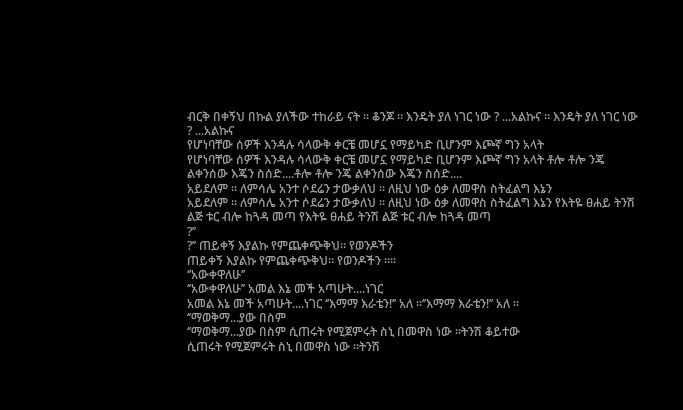ብርቅ በቀኝህ በኩል ያለችው ተከራይ ናት ። ቆንጆ ። እንዴት ያለ ነገር ነው ? ...አልኩና ። እንዴት ያለ ነገር ነው ? ...አልኩና
የሆነባቸው ሰዎች እንዳሉ ሳላውቅ ቀርቼ መሆኗ የማይካድ ቢሆንም እጮኛ ግን አላት
የሆነባቸው ሰዎች እንዳሉ ሳላውቅ ቀርቼ መሆኗ የማይካድ ቢሆንም እጮኛ ግን አላት ቶሎ ቶሎ ንጄ ልቀንሰው እጄን ስሰድ....ቶሎ ቶሎ ንጄ ልቀንሰው እጄን ስሰድ....
አይደለም ። ለምሳሌ አንተ ሶደሬን ታውቃለህ ። ለዚህ ነው ዕቃ ለመዋስ ስትፈልግ እኔን
አይደለም ። ለምሳሌ አንተ ሶደሬን ታውቃለህ ። ለዚህ ነው ዕቃ ለመዋስ ስትፈልግ እኔን የእትዬ ፀሐይ ትንሽ ልጅ ቱር ብሎ ከጓዳ መጣ የእትዬ ፀሐይ ትንሽ ልጅ ቱር ብሎ ከጓዳ መጣ
?’’
?’’ ጠይቀኝ እያልኩ የምጨቀጭቅህ። የወንዶችን
ጠይቀኝ እያልኩ የምጨቀጭቅህ። የወንዶችን ።።
‘’አውቀዋለሁ’’
‘’አውቀዋለሁ’’ አመል እኔ መች አጣሁት....ነገር
አመል እኔ መች አጣሁት....ነገር ‘’እማማ እራቴን!’’ አለ ።‘’እማማ እራቴን!’’ አለ ።
‘’ማወቅማ...ያው በስም
‘’ማወቅማ...ያው በስም ሲጠሩት የሚጀምሩት ስኒ በመዋስ ነው ።ትንሽ ቆይተው
ሲጠሩት የሚጀምሩት ስኒ በመዋስ ነው ።ትንሽ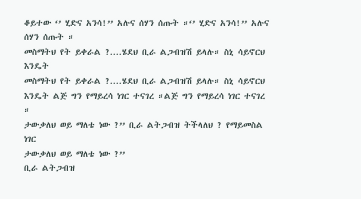ቆይተው ‘’ ሂድና አንሳ!’’ አሉና ሰሃን ሰጡት ።‘’ ሂድና አንሳ!’’ አሉና ሰሃን ሰጡት ።
መስማትህ የት ይቀራል ?....ሄደህ ቢራ ልጋብዝሽ ይላሉ። ስኒ ሳይኖርህ እንዴት
መስማትህ የት ይቀራል ?....ሄደህ ቢራ ልጋብዝሽ ይላሉ። ስኒ ሳይኖርህ እንዴት ልጅ ግን የማይረሳ ነገር ተናገረ ።ልጅ ግን የማይረሳ ነገር ተናገረ ።
ታውቃለህ ወይ ማለቴ ነው ?’’ ቢራ ልትጋብዝ ትችላለህ ? የማይመስል ነገር
ታውቃለህ ወይ ማለቴ ነው ?’’
ቢራ ልትጋብዝ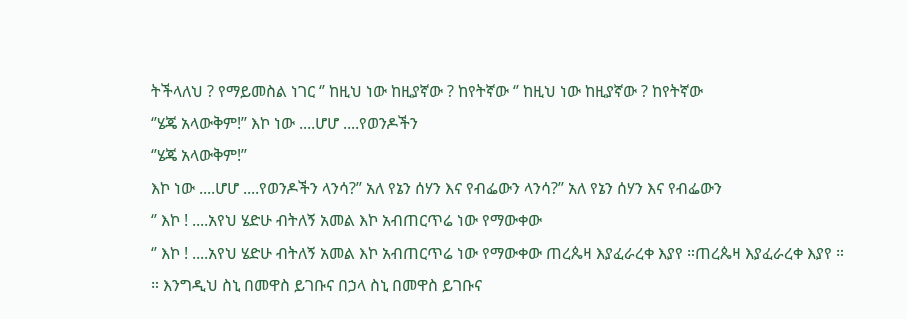ትችላለህ ? የማይመስል ነገር ‘’ ከዚህ ነው ከዚያኛው ? ከየትኛው ‘’ ከዚህ ነው ከዚያኛው ? ከየትኛው
‘’ሄጄ አላውቅም!’’ እኮ ነው ....ሆሆ ....የወንዶችን
‘’ሄጄ አላውቅም!’’
እኮ ነው ....ሆሆ ....የወንዶችን ላንሳ?’’ አለ የኔን ሰሃን እና የብፌውን ላንሳ?’’ አለ የኔን ሰሃን እና የብፌውን
‘’ እኮ ! ....አየህ ሄድሁ ብትለኝ አመል እኮ አብጠርጥሬ ነው የማውቀው
‘’ እኮ ! ....አየህ ሄድሁ ብትለኝ አመል እኮ አብጠርጥሬ ነው የማውቀው ጠረጴዛ እያፈራረቀ እያየ ።ጠረጴዛ እያፈራረቀ እያየ ።
። እንግዲህ ስኒ በመዋስ ይገቡና በኃላ ስኒ በመዋስ ይገቡና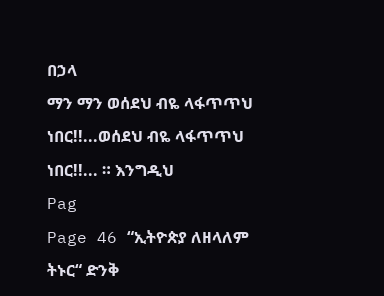በኃላ
ማን ማን ወሰደህ ብዬ ላፋጥጥህ ነበር!!...ወሰደህ ብዬ ላፋጥጥህ ነበር!!... ። እንግዲህ
Pag
Page 46 “ኢትዮጵያ ለዘላለም ትኑር“ ድንቅ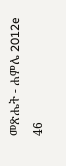መጽሔት - ሐምሌ 2012e 46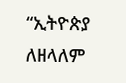“ኢትዮጵያ ለዘላለም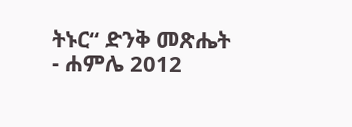ትኑር“ ድንቅ መጽሔት - ሐምሌ 2012